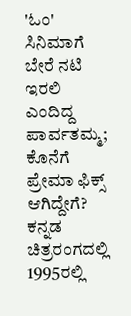'ಓಂ' ಸಿನಿಮಾಗೆ ಬೇರೆ ನಟಿ ಇರಲಿ ಎಂದಿದ್ದ ಪಾರ್ವತಮ್ಮ; ಕೊನೆಗೆ ಪ್ರೇಮಾ ಫಿಕ್ಸ್ ಆಗಿದ್ದೇಗೆ?
ಕನ್ನಡ ಚಿತ್ರರಂಗದಲ್ಲಿ 1995ರಲ್ಲಿ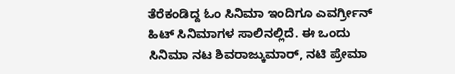ತೆರೆಕಂಡಿದ್ದ ಓಂ ಸಿನಿಮಾ ಇಂದಿಗೂ ಎವರ್ಗ್ರೀನ್ ಹಿಟ್ ಸಿನಿಮಾಗಳ ಸಾಲಿನಲ್ಲಿದೆ. ಈ ಒಂದು ಸಿನಿಮಾ ನಟ ಶಿವರಾಜ್ಕುಮಾರ್, ನಟಿ ಪ್ರೇಮಾ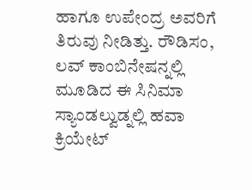ಹಾಗೂ ಉಪೇಂದ್ರ ಅವರಿಗೆ ತಿರುವು ನೀಡಿತ್ತು. ರೌಡಿಸಂ, ಲವ್ ಕಾಂಬಿನೇಷನ್ನಲ್ಲಿ ಮೂಡಿದ ಈ ಸಿನಿಮಾ ಸ್ಯಾಂಡಲ್ವುಡ್ನಲ್ಲಿ ಹವಾ ಕ್ರಿಯೇಟ್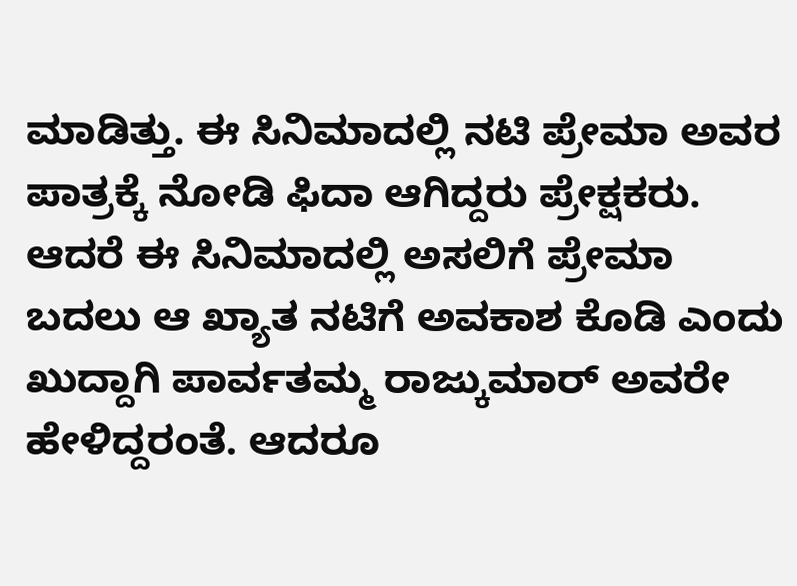ಮಾಡಿತ್ತು. ಈ ಸಿನಿಮಾದಲ್ಲಿ ನಟಿ ಪ್ರೇಮಾ ಅವರ ಪಾತ್ರಕ್ಕೆ ನೋಡಿ ಫಿದಾ ಆಗಿದ್ದರು ಪ್ರೇಕ್ಷಕರು. ಆದರೆ ಈ ಸಿನಿಮಾದಲ್ಲಿ ಅಸಲಿಗೆ ಪ್ರೇಮಾ ಬದಲು ಆ ಖ್ಯಾತ ನಟಿಗೆ ಅವಕಾಶ ಕೊಡಿ ಎಂದು ಖುದ್ದಾಗಿ ಪಾರ್ವತಮ್ಮ ರಾಜ್ಕುಮಾರ್ ಅವರೇ ಹೇಳಿದ್ದರಂತೆ. ಆದರೂ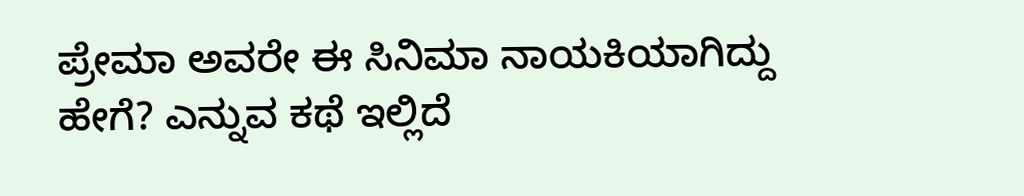ಪ್ರೇಮಾ ಅವರೇ ಈ ಸಿನಿಮಾ ನಾಯಕಿಯಾಗಿದ್ದು ಹೇಗೆ? ಎನ್ನುವ ಕಥೆ ಇಲ್ಲಿದೆ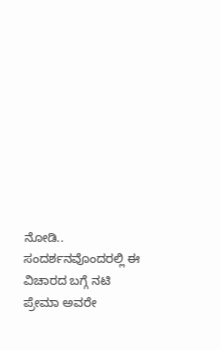ನೋಡಿ..
ಸಂದರ್ಶನವೊಂದರಲ್ಲಿ ಈ ವಿಚಾರದ ಬಗ್ಗೆ ನಟಿ ಪ್ರೇಮಾ ಅವರೇ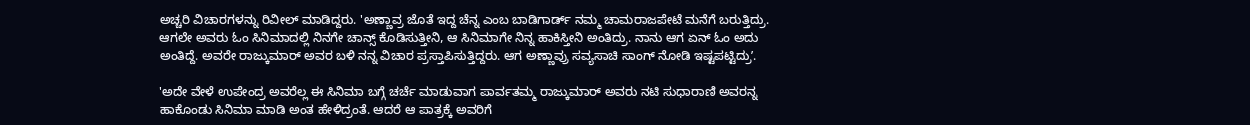ಅಚ್ಚರಿ ವಿಚಾರಗಳನ್ನು ರಿವೀಲ್ ಮಾಡಿದ್ದರು. 'ಅಣ್ಣಾವ್ರ ಜೊತೆ ಇದ್ದ ಚೆನ್ನ ಎಂಬ ಬಾಡಿಗಾರ್ಡ್ ನಮ್ಮ ಚಾಮರಾಜಪೇಟೆ ಮನೆಗೆ ಬರುತ್ತಿದ್ರು. ಆಗಲೇ ಅವರು ಓಂ ಸಿನಿಮಾದಲ್ಲಿ ನಿನಗೇ ಚಾನ್ಸ್ ಕೊಡಿಸುತ್ತೀನಿ, ಆ ಸಿನಿಮಾಗೇ ನಿನ್ನ ಹಾಕಿಸ್ತೀನಿ ಅಂತಿದ್ರು. ನಾನು ಆಗ ಏನ್ ಓಂ ಅದು ಅಂತಿದ್ದೆ. ಅವರೇ ರಾಜ್ಕುಮಾರ್ ಅವರ ಬಳಿ ನನ್ನ ವಿಚಾರ ಪ್ರಸ್ತಾಪಿಸುತ್ತಿದ್ದರು. ಆಗ ಅಣ್ಣಾವ್ರು ಸವ್ಯಸಾಚಿ ಸಾಂಗ್ ನೋಡಿ ಇಷ್ಟಪಟ್ಟಿದ್ರುʼ.

'ಅದೇ ವೇಳೆ ಉಪೇಂದ್ರ ಅವರೆಲ್ಲ ಈ ಸಿನಿಮಾ ಬಗ್ಗೆ ಚರ್ಚೆ ಮಾಡುವಾಗ ಪಾರ್ವತಮ್ಮ ರಾಜ್ಕುಮಾರ್ ಅವರು ನಟಿ ಸುಧಾರಾಣಿ ಅವರನ್ನ ಹಾಕೊಂಡು ಸಿನಿಮಾ ಮಾಡಿ ಅಂತ ಹೇಳಿದ್ರಂತೆ. ಆದರೆ ಆ ಪಾತ್ರಕ್ಕೆ ಅವರಿಗೆ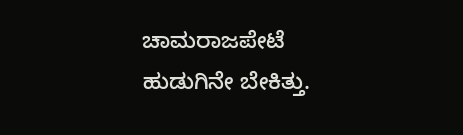ಚಾಮರಾಜಪೇಟೆ ಹುಡುಗಿನೇ ಬೇಕಿತ್ತು.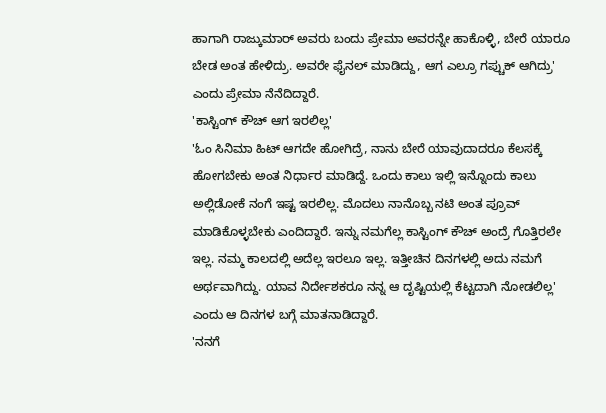ಹಾಗಾಗಿ ರಾಜ್ಕುಮಾರ್ ಅವರು ಬಂದು ಪ್ರೇಮಾ ಅವರನ್ನೇ ಹಾಕೊಳ್ಳಿ, ಬೇರೆ ಯಾರೂ ಬೇಡ ಅಂತ ಹೇಳಿದ್ರು. ಅವರೇ ಫೈನಲ್ ಮಾಡಿದ್ದು, ಆಗ ಎಲ್ರೂ ಗಪ್ಚುಕ್ ಆಗಿದ್ರು' ಎಂದು ಪ್ರೇಮಾ ನೆನೆದಿದ್ದಾರೆ.
'ಕಾಸ್ಟಿಂಗ್ ಕೌಚ್ ಆಗ ಇರಲಿಲ್ಲ'
'ಓಂ ಸಿನಿಮಾ ಹಿಟ್ ಆಗದೇ ಹೋಗಿದ್ರೆ, ನಾನು ಬೇರೆ ಯಾವುದಾದರೂ ಕೆಲಸಕ್ಕೆ ಹೋಗಬೇಕು ಅಂತ ನಿರ್ಧಾರ ಮಾಡಿದ್ದೆ. ಒಂದು ಕಾಲು ಇಲ್ಲಿ ಇನ್ನೊಂದು ಕಾಲು ಅಲ್ಲಿಡೋಕೆ ನಂಗೆ ಇಷ್ಟ ಇರಲಿಲ್ಲ. ಮೊದಲು ನಾನೊಬ್ಬ ನಟಿ ಅಂತ ಪ್ರೂವ್ ಮಾಡಿಕೊಳ್ಳಬೇಕು ಎಂದಿದ್ದಾರೆ. ಇನ್ನು ನಮಗೆಲ್ಲ ಕಾಸ್ಟಿಂಗ್ ಕೌಚ್ ಅಂದ್ರೆ ಗೊತ್ತಿರಲೇ ಇಲ್ಲ. ನಮ್ಮ ಕಾಲದಲ್ಲಿ ಅದೆಲ್ಲ ಇರಲೂ ಇಲ್ಲ. ಇತ್ತೀಚಿನ ದಿನಗಳಲ್ಲಿ ಅದು ನಮಗೆ ಅರ್ಥವಾಗಿದ್ದು. ಯಾವ ನಿರ್ದೇಶಕರೂ ನನ್ನ ಆ ದೃಷ್ಟಿಯಲ್ಲಿ ಕೆಟ್ಟದಾಗಿ ನೋಡಲಿಲ್ಲ' ಎಂದು ಆ ದಿನಗಳ ಬಗ್ಗೆ ಮಾತನಾಡಿದ್ದಾರೆ.
'ನನಗೆ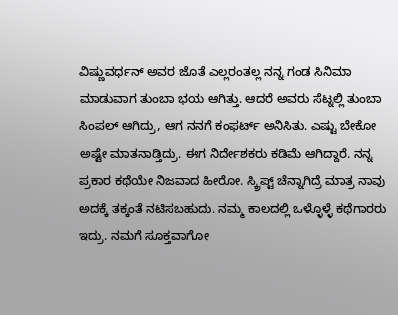ವಿಷ್ಣುವರ್ಧನ್ ಅವರ ಜೊತೆ ಎಲ್ಲರಂತಲ್ಲ ನನ್ನ ಗಂಡ ಸಿನಿಮಾ ಮಾಡುವಾಗ ತುಂಬಾ ಭಯ ಆಗಿತ್ತು. ಆದರೆ ಅವರು ಸೆಟ್ನಲ್ಲಿ ತುಂಬಾ ಸಿಂಪಲ್ ಆಗಿದ್ರು, ಆಗ ನನಗೆ ಕಂಫರ್ಟ್ ಅನಿಸಿತು. ಎಷ್ಟು ಬೇಕೋ ಅಷ್ಟೇ ಮಾತನಾಡ್ತಿದ್ರು. ಈಗ ನಿರ್ದೇಶಕರು ಕಡಿಮೆ ಆಗಿದ್ದಾರೆ. ನನ್ನ ಪ್ರಕಾರ ಕಥೆಯೇ ನಿಜವಾದ ಹೀರೋ. ಸ್ಕ್ರಿಪ್ಟ್ ಚೆನ್ನಾಗಿದ್ರೆ ಮಾತ್ರ ನಾವು ಅದಕ್ಕೆ ತಕ್ಕಂತೆ ನಟಿಸಬಹುದು. ನಮ್ಮ ಕಾಲದಲ್ಲಿ ಒಳ್ಳೊಳ್ಳೆ ಕಥೆಗಾರರು ಇದ್ರು. ನಮಗೆ ಸೂಕ್ತವಾಗೋ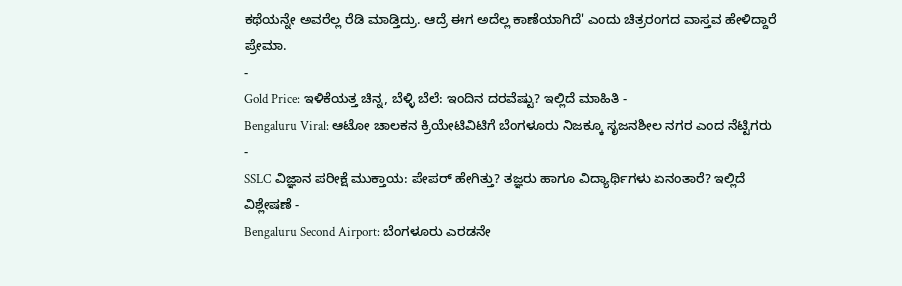ಕಥೆಯನ್ನೇ ಅವರೆಲ್ಲ ರೆಡಿ ಮಾಡ್ತಿದ್ರು. ಆದ್ರೆ ಈಗ ಅದೆಲ್ಲ ಕಾಣೆಯಾಗಿದೆ' ಎಂದು ಚಿತ್ರರಂಗದ ವಾಸ್ತವ ಹೇಳಿದ್ದಾರೆ ಪ್ರೇಮಾ.
-
Gold Price: ಇಳಿಕೆಯತ್ತ ಚಿನ್ನ, ಬೆಳ್ಳಿ ಬೆಲೆ: ಇಂದಿನ ದರವೆಷ್ಟು? ಇಲ್ಲಿದೆ ಮಾಹಿತಿ -
Bengaluru Viral: ಆಟೋ ಚಾಲಕನ ಕ್ರಿಯೇಟಿವಿಟಿಗೆ ಬೆಂಗಳೂರು ನಿಜಕ್ಕೂ ಸೃಜನಶೀಲ ನಗರ ಎಂದ ನೆಟ್ಟಿಗರು -
SSLC ವಿಜ್ಞಾನ ಪರೀಕ್ಷೆ ಮುಕ್ತಾಯ: ಪೇಪರ್ ಹೇಗಿತ್ತು? ತಜ್ಞರು ಹಾಗೂ ವಿದ್ಯಾರ್ಥಿಗಳು ಏನಂತಾರೆ? ಇಲ್ಲಿದೆ ವಿಶ್ಲೇಷಣೆ -
Bengaluru Second Airport: ಬೆಂಗಳೂರು ಎರಡನೇ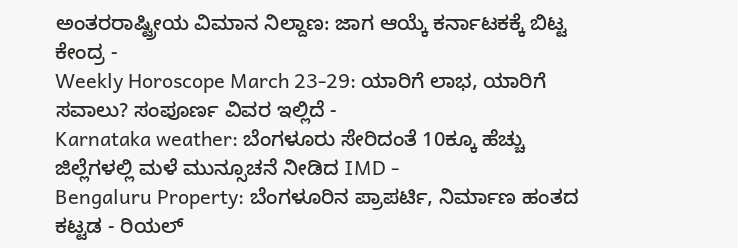ಅಂತರರಾಷ್ಟ್ರೀಯ ವಿಮಾನ ನಿಲ್ದಾಣ: ಜಾಗ ಆಯ್ಕೆ ಕರ್ನಾಟಕಕ್ಕೆ ಬಿಟ್ಟ ಕೇಂದ್ರ -
Weekly Horoscope March 23-29: ಯಾರಿಗೆ ಲಾಭ, ಯಾರಿಗೆ ಸವಾಲು? ಸಂಪೂರ್ಣ ವಿವರ ಇಲ್ಲಿದೆ -
Karnataka weather: ಬೆಂಗಳೂರು ಸೇರಿದಂತೆ 10ಕ್ಕೂ ಹೆಚ್ಚು ಜಿಲ್ಲೆಗಳಲ್ಲಿ ಮಳೆ ಮುನ್ಸೂಚನೆ ನೀಡಿದ IMD -
Bengaluru Property: ಬೆಂಗಳೂರಿನ ಪ್ರಾಪರ್ಟಿ, ನಿರ್ಮಾಣ ಹಂತದ ಕಟ್ಟಡ - ರಿಯಲ್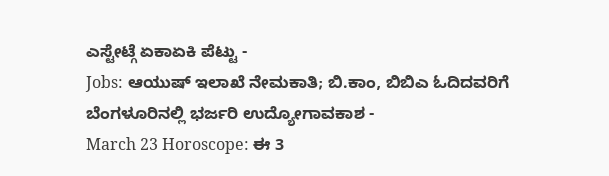ಎಸ್ಟೇಟ್ಗೆ ಏಕಾಏಕಿ ಪೆಟ್ಟು -
Jobs: ಆಯುಷ್ ಇಲಾಖೆ ನೇಮಕಾತಿ; ಬಿ.ಕಾಂ, ಬಿಬಿಎ ಓದಿದವರಿಗೆ ಬೆಂಗಳೂರಿನಲ್ಲಿ ಭರ್ಜರಿ ಉದ್ಯೋಗಾವಕಾಶ -
March 23 Horoscope: ಈ 3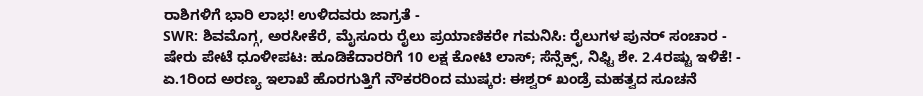ರಾಶಿಗಳಿಗೆ ಭಾರಿ ಲಾಭ! ಉಳಿದವರು ಜಾಗ್ರತೆ -
SWR: ಶಿವಮೊಗ್ಗ, ಅರಸೀಕೆರೆ, ಮೈಸೂರು ರೈಲು ಪ್ರಯಾಣಿಕರೇ ಗಮನಿಸಿ: ರೈಲುಗಳ ಪುನರ್ ಸಂಚಾರ -
ಷೇರು ಪೇಟೆ ಧೂಳೀಪಟ: ಹೂಡಿಕೆದಾರರಿಗೆ 10 ಲಕ್ಷ ಕೋಟಿ ಲಾಸ್; ಸೆನ್ಸೆಕ್ಸ್, ನಿಫ್ಟಿ ಶೇ. 2.4ರಷ್ಟು ಇಳಿಕೆ! -
ಏ.1ರಿಂದ ಅರಣ್ಯ ಇಲಾಖೆ ಹೊರಗುತ್ತಿಗೆ ನೌಕರರಿಂದ ಮುಷ್ಕರ: ಈಶ್ವರ್ ಖಂಡ್ರೆ ಮಹತ್ವದ ಸೂಚನೆ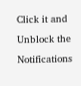Click it and Unblock the Notifications